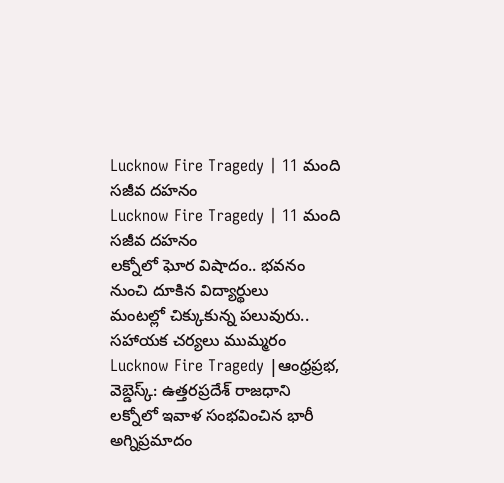Lucknow Fire Tragedy | 11 మంది సజీవ దహనం
Lucknow Fire Tragedy | 11 మంది సజీవ దహనం
లక్నోలో ఘోర విషాదం.. భవనం నుంచి దూకిన విద్యార్థులు
మంటల్లో చిక్కుకున్న పలువురు.. సహాయక చర్యలు ముమ్మరం
Lucknow Fire Tragedy |ఆంధ్రప్రభ, వెబ్డెస్క్: ఉత్తరప్రదేశ్ రాజధాని లక్నోలో ఇవాళ సంభవించిన భారీ అగ్నిప్రమాదం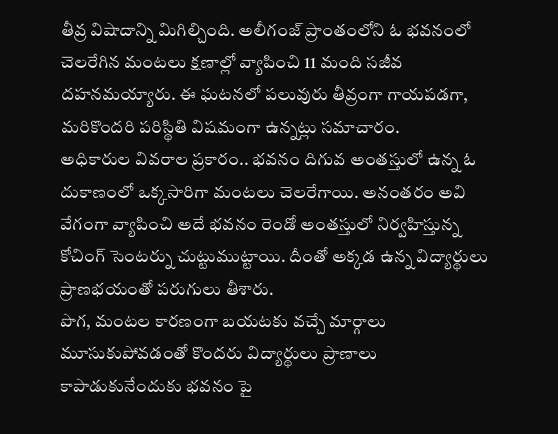తీవ్ర విషాదాన్ని మిగిల్చింది. అలీగంజ్ ప్రాంతంలోని ఓ భవనంలో చెలరేగిన మంటలు క్షణాల్లో వ్యాపించి 11 మంది సజీవ దహనమయ్యారు. ఈ ఘటనలో పలువురు తీవ్రంగా గాయపడగా, మరికొందరి పరిస్థితి విషమంగా ఉన్నట్లు సమాచారం.
అధికారుల వివరాల ప్రకారం.. భవనం దిగువ అంతస్తులో ఉన్న ఓ దుకాణంలో ఒక్కసారిగా మంటలు చెలరేగాయి. అనంతరం అవి వేగంగా వ్యాపించి అదే భవనం రెండో అంతస్తులో నిర్వహిస్తున్న కోచింగ్ సెంటర్ను చుట్టుముట్టాయి. దీంతో అక్కడ ఉన్న విద్యార్థులు ప్రాణభయంతో పరుగులు తీశారు.
పొగ, మంటల కారణంగా బయటకు వచ్చే మార్గాలు మూసుకుపోవడంతో కొందరు విద్యార్థులు ప్రాణాలు కాపాడుకునేందుకు భవనం పై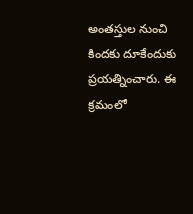అంతస్తుల నుంచి కిందకు దూకేందుకు ప్రయత్నించారు. ఈ క్రమంలో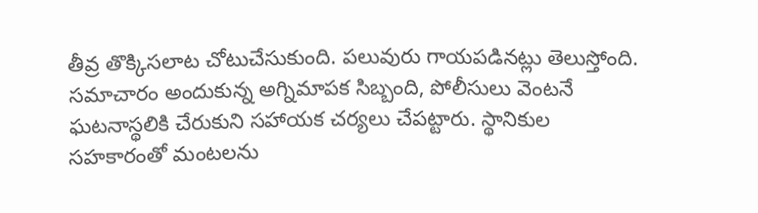తీవ్ర తొక్కిసలాట చోటుచేసుకుంది. పలువురు గాయపడినట్లు తెలుస్తోంది.
సమాచారం అందుకున్న అగ్నిమాపక సిబ్బంది, పోలీసులు వెంటనే ఘటనాస్థలికి చేరుకుని సహాయక చర్యలు చేపట్టారు. స్థానికుల సహకారంతో మంటలను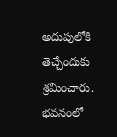అదుపులోకి తెచ్చేందుకు శ్రమించారు. భవనంలో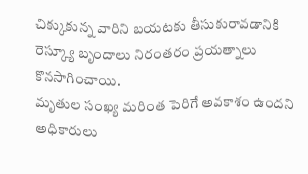చిక్కుకున్న వారిని బయటకు తీసుకురావడానికి రెస్క్యూ బృందాలు నిరంతరం ప్రయత్నాలు కొనసాగించాయి.
మృతుల సంఖ్య మరింత పెరిగే అవకాశం ఉందని అధికారులు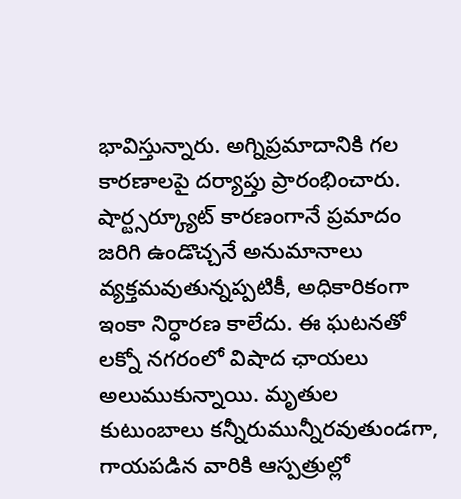భావిస్తున్నారు. అగ్నిప్రమాదానికి గల కారణాలపై దర్యాప్తు ప్రారంభించారు. షార్ట్సర్క్యూట్ కారణంగానే ప్రమాదం జరిగి ఉండొచ్చనే అనుమానాలు వ్యక్తమవుతున్నప్పటికీ, అధికారికంగా ఇంకా నిర్ధారణ కాలేదు. ఈ ఘటనతో లక్నో నగరంలో విషాద ఛాయలు అలుముకున్నాయి. మృతుల కుటుంబాలు కన్నీరుమున్నీరవుతుండగా, గాయపడిన వారికి ఆస్పత్రుల్లో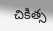చికిత్స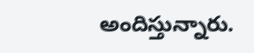అందిస్తున్నారు.